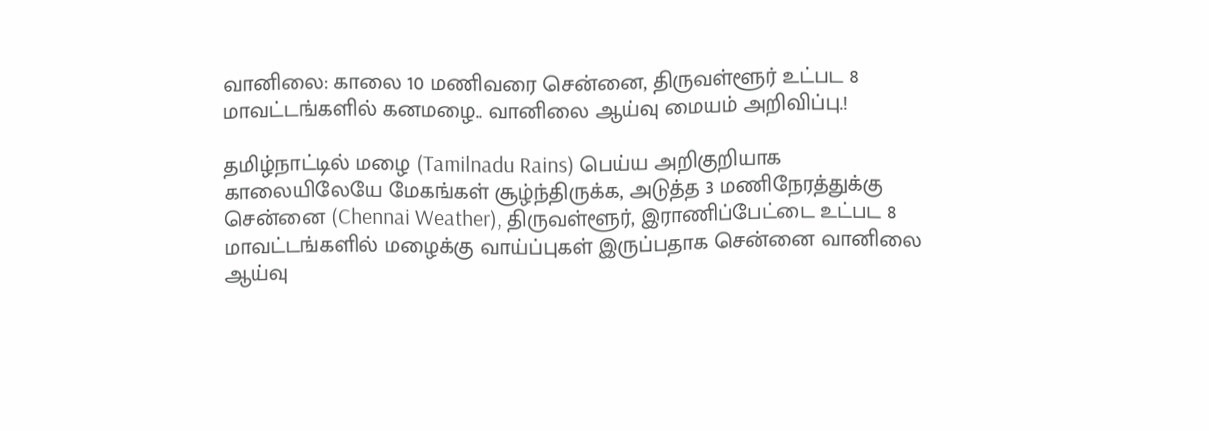வானிலை: காலை 10 மணிவரை சென்னை, திருவள்ளூர் உட்பட 8 மாவட்டங்களில் கனமழை.. வானிலை ஆய்வு மையம் அறிவிப்பு.!

தமிழ்நாட்டில் மழை (Tamilnadu Rains) பெய்ய அறிகுறியாக காலையிலேயே மேகங்கள் சூழ்ந்திருக்க, அடுத்த 3 மணிநேரத்துக்கு சென்னை (Chennai Weather), திருவள்ளூர், இராணிப்பேட்டை உட்பட 8 மாவட்டங்களில் மழைக்கு வாய்ப்புகள் இருப்பதாக சென்னை வானிலை ஆய்வு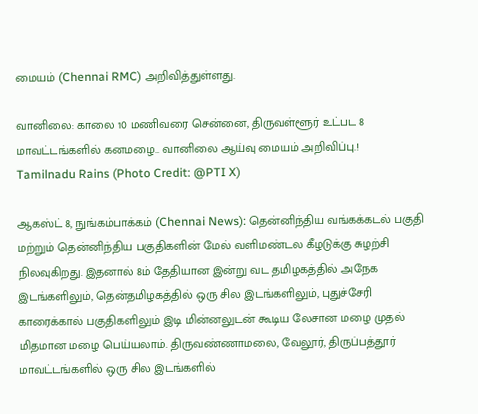மையம் (Chennai RMC) அறிவித்துள்ளது.

வானிலை: காலை 10 மணிவரை சென்னை, திருவள்ளூர் உட்பட 8 மாவட்டங்களில் கனமழை.. வானிலை ஆய்வு மையம் அறிவிப்பு.!
Tamilnadu Rains (Photo Credit: @PTI X)

ஆகஸ்ட் 8, நுங்கம்பாக்கம் (Chennai News): தென்னிந்திய வங்கக்கடல் பகுதி மற்றும் தென்னிந்திய பகுதிகளின் மேல் வளிமண்டல கீழடுக்கு சுழற்சி நிலவுகிறது. இதனால் 8ம் தேதியான இன்று வட தமிழகத்தில் அநேக இடங்களிலும், தென்தமிழகத்தில் ஒரு சில இடங்களிலும், புதுச்சேரி காரைக்கால் பகுதிகளிலும் இடி மின்னலுடன் கூடிய லேசான மழை முதல் மிதமான மழை பெய்யலாம். திருவண்ணாமலை, வேலூர், திருப்பத்தூர் மாவட்டங்களில் ஒரு சில இடங்களில்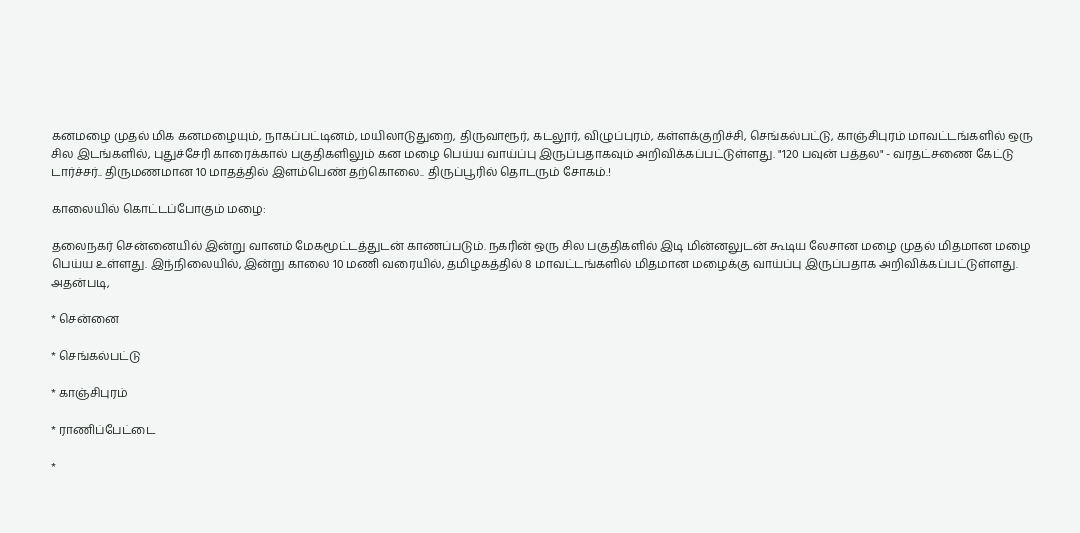கனமழை முதல் மிக கனமழையும், நாகப்பட்டினம், மயிலாடுதுறை, திருவாரூர், கடலூர், விழுப்புரம், கள்ளக்குறிச்சி, செங்கல்பட்டு, காஞ்சிபுரம் மாவட்டங்களில் ஒரு சில இடங்களில், புதுச்சேரி காரைக்கால் பகுதிகளிலும் கன மழை பெய்ய வாய்ப்பு இருப்பதாகவும் அறிவிக்கப்பட்டுள்ளது. "120 பவுன் பத்தல" - வரதட்சணை கேட்டு டார்ச்சர்.. திருமணமான 10 மாதத்தில் இளம்பெண் தற்கொலை.. திருப்பூரில் தொடரும் சோகம்.!

காலையில் கொட்டப்போகும் மழை:

தலைநகர் சென்னையில் இன்று வானம் மேகமூட்டத்துடன் காணப்படும். நகரின் ஒரு சில பகுதிகளில் இடி மின்னலுடன் கூடிய லேசான மழை முதல் மிதமான மழை பெய்ய உள்ளது. இந்நிலையில், இன்று காலை 10 மணி வரையில், தமிழகத்தில் 8 மாவட்டங்களில் மிதமான மழைக்கு வாய்ப்பு இருப்பதாக அறிவிக்கப்பட்டுள்ளது. அதன்படி,

* சென்னை

* செங்கல்பட்டு

* காஞ்சிபுரம்

* ராணிப்பேட்டை

*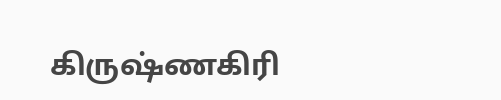கிருஷ்ணகிரி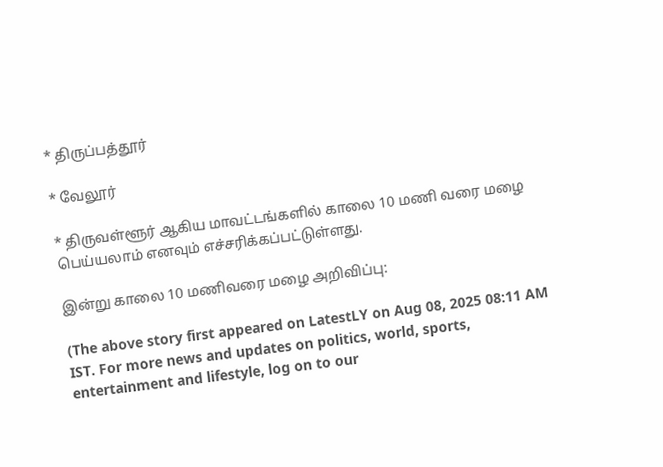* திருப்பத்தூர்

* வேலூர்

* திருவள்ளூர் ஆகிய மாவட்டங்களில் காலை 10 மணி வரை மழை பெய்யலாம் எனவும் எச்சரிக்கப்பட்டுள்ளது.

இன்று காலை 10 மணிவரை மழை அறிவிப்பு:

(The above story first appeared on LatestLY on Aug 08, 2025 08:11 AM IST. For more news and updates on politics, world, sports, entertainment and lifestyle, log on to our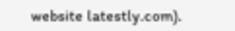website latestly.com).